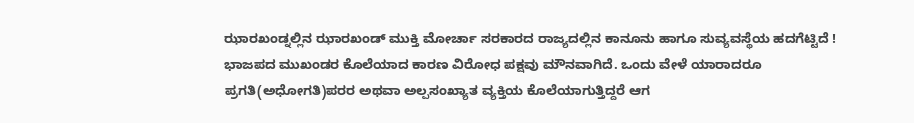ಝಾರಖಂಡ್ನಲ್ಲಿನ ಝಾರಖಂಡ್ ಮುಕ್ತಿ ಮೋರ್ಚಾ ಸರಕಾರದ ರಾಜ್ಯದಲ್ಲಿನ ಕಾನೂನು ಹಾಗೂ ಸುವ್ಯವಸ್ಥೆಯ ಹದಗೆಟ್ಟಿದೆ ! ಭಾಜಪದ ಮುಖಂಡರ ಕೊಲೆಯಾದ ಕಾರಣ ವಿರೋಧ ಪಕ್ಷವು ಮೌನವಾಗಿದೆ. ಒಂದು ವೇಳೆ ಯಾರಾದರೂ ಪ್ರಗತಿ(ಅಧೋಗತಿ)ಪರರ ಅಥವಾ ಅಲ್ಪಸಂಖ್ಯಾತ ವ್ಯಕ್ತಿಯ ಕೊಲೆಯಾಗುತ್ತಿದ್ದರೆ ಆಗ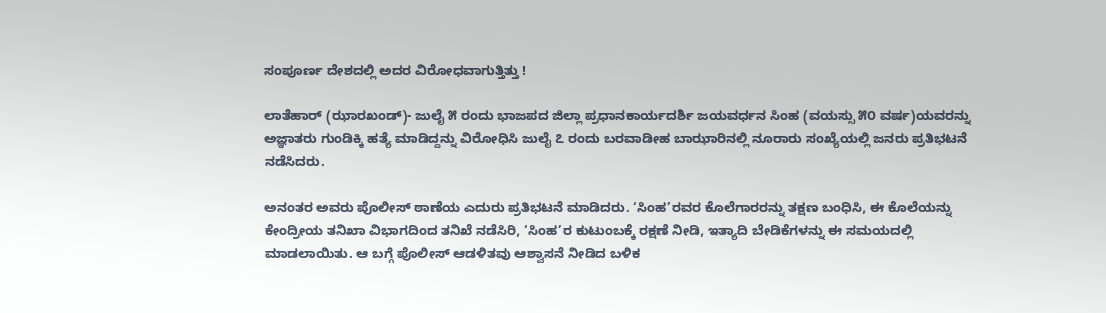ಸಂಪೂರ್ಣ ದೇಶದಲ್ಲಿ ಅದರ ವಿರೋಧವಾಗುತ್ತಿತ್ತು !

ಲಾತೆಹಾರ್ (ಝಾರಖಂಡ್)- ಜುಲೈ ೫ ರಂದು ಭಾಜಪದ ಜಿಲ್ಲಾ ಪ್ರಧಾನಕಾರ್ಯದರ್ಶಿ ಜಯವರ್ಧನ ಸಿಂಹ (ವಯಸ್ಸು ೫೦ ವರ್ಷ)ಯವರನ್ನು ಅಜ್ಞಾತರು ಗುಂಡಿಕ್ಕಿ ಹತ್ಯೆ ಮಾಡಿದ್ದನ್ನು ವಿರೋಧಿಸಿ ಜುಲೈ ೭ ರಂದು ಬರವಾಡೀಹ ಬಾಝಾರಿನಲ್ಲಿ ನೂರಾರು ಸಂಖ್ಯೆಯಲ್ಲಿ ಜನರು ಪ್ರತಿಭಟನೆ ನಡೆಸಿದರು.

ಅನಂತರ ಅವರು ಪೊಲೀಸ್ ಠಾಣೆಯ ಎದುರು ಪ್ರತಿಭಟನೆ ಮಾಡಿದರು. ‘ಸಿಂಹ’ರವರ ಕೊಲೆಗಾರರನ್ನು ತಕ್ಷಣ ಬಂಧಿಸಿ, ಈ ಕೊಲೆಯನ್ನು ಕೇಂದ್ರೀಯ ತನಿಖಾ ವಿಭಾಗದಿಂದ ತನಿಖೆ ನಡೆಸಿರಿ, ‘ಸಿಂಹ’ರ ಕುಟುಂಬಕ್ಕೆ ರಕ್ಷಣೆ ನೀಡಿ, ಇತ್ಯಾದಿ ಬೇಡಿಕೆಗಳನ್ನು ಈ ಸಮಯದಲ್ಲಿ ಮಾಡಲಾಯಿತು. ಆ ಬಗ್ಗೆ ಪೊಲೀಸ್ ಆಡಳಿತವು ಆಶ್ವಾಸನೆ ನೀಡಿದ ಬಳಿಕ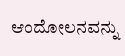ಆಂದೋಲನವನ್ನು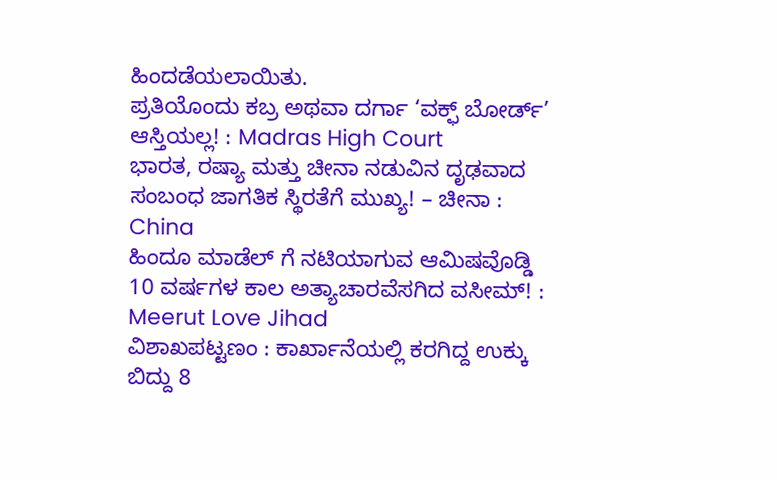ಹಿಂದಡೆಯಲಾಯಿತು.
ಪ್ರತಿಯೊಂದು ಕಬ್ರ ಅಥವಾ ದರ್ಗಾ ‘ವಕ್ಫ್ ಬೋರ್ಡ್’ ಆಸ್ತಿಯಲ್ಲ! : Madras High Court
ಭಾರತ, ರಷ್ಯಾ ಮತ್ತು ಚೀನಾ ನಡುವಿನ ದೃಢವಾದ ಸಂಬಂಧ ಜಾಗತಿಕ ಸ್ಥಿರತೆಗೆ ಮುಖ್ಯ! – ಚೀನಾ : China
ಹಿಂದೂ ಮಾಡೆಲ್ ಗೆ ನಟಿಯಾಗುವ ಆಮಿಷವೊಡ್ಡಿ 10 ವರ್ಷಗಳ ಕಾಲ ಅತ್ಯಾಚಾರವೆಸಗಿದ ವಸೀಮ್! : Meerut Love Jihad
ವಿಶಾಖಪಟ್ಟಣಂ : ಕಾರ್ಖಾನೆಯಲ್ಲಿ ಕರಗಿದ್ದ ಉಕ್ಕು ಬಿದ್ದು 8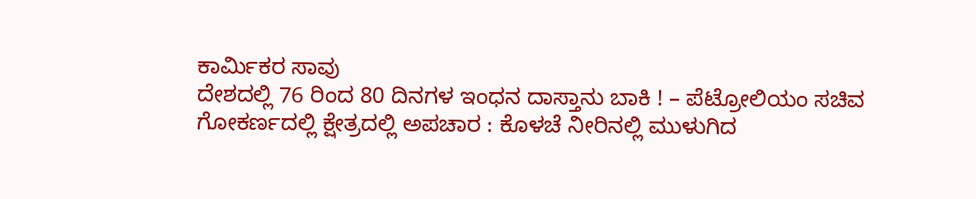ಕಾರ್ಮಿಕರ ಸಾವು
ದೇಶದಲ್ಲಿ 76 ರಿಂದ 80 ದಿನಗಳ ಇಂಧನ ದಾಸ್ತಾನು ಬಾಕಿ ! – ಪೆಟ್ರೋಲಿಯಂ ಸಚಿವ
ಗೋಕರ್ಣದಲ್ಲಿ ಕ್ಷೇತ್ರದಲ್ಲಿ ಅಪಚಾರ : ಕೊಳಚೆ ನೀರಿನಲ್ಲಿ ಮುಳುಗಿದ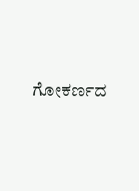ಗೋಕರ್ಣದ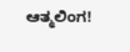ಆತ್ಮಲಿಂಗ!